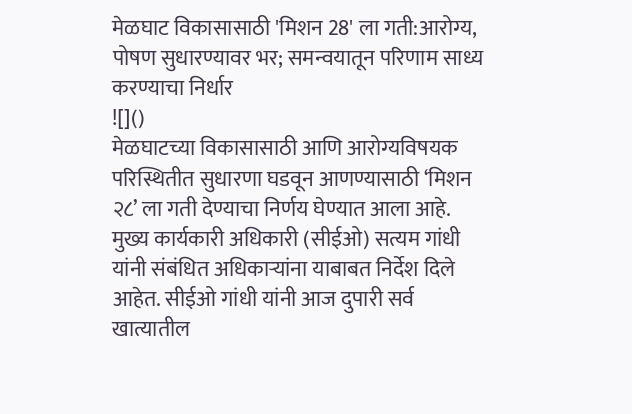मेळघाट विकासासाठी 'मिशन 28' ला गती:आरोग्य, पोषण सुधारण्यावर भर; समन्वयातून परिणाम साध्य करण्याचा निर्धार
![]()
मेळघाटच्या विकासासाठी आणि आरोग्यविषयक परिस्थितीत सुधारणा घडवून आणण्यासाठी ‘मिशन २८’ ला गती देण्याचा निर्णय घेण्यात आला आहे. मुख्य कार्यकारी अधिकारी (सीईओ) सत्यम गांधी यांनी संबंधित अधिकाऱ्यांना याबाबत निर्देश दिले आहेत. सीईओ गांधी यांनी आज दुपारी सर्व खात्यातील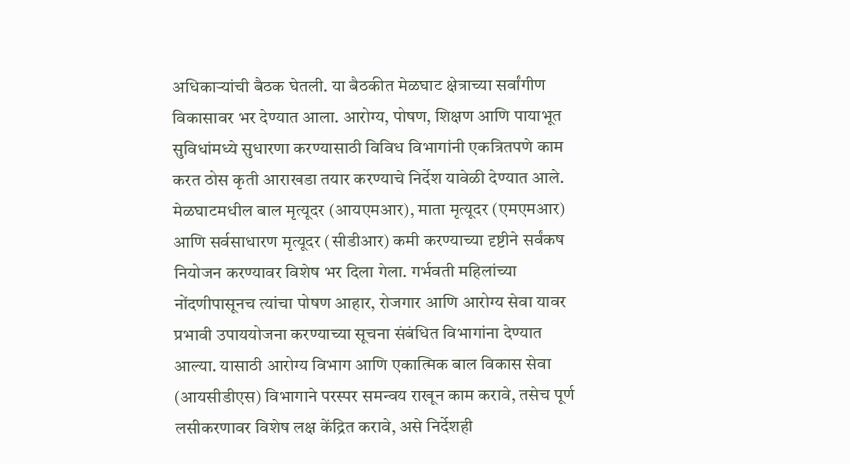अधिकाऱ्यांची बैठक घेतली. या बैठकीत मेळघाट क्षेत्राच्या सर्वांगीण विकासावर भर देण्यात आला. आरोग्य, पोषण, शिक्षण आणि पायाभूत सुविधांमध्ये सुधारणा करण्यासाठी विविध विभागांनी एकत्रितपणे काम करत ठोस कृती आराखडा तयार करण्याचे निर्देश यावेळी देण्यात आले. मेळघाटमधील बाल मृत्यूदर (आयएमआर), माता मृत्यूदर (एमएमआर) आणि सर्वसाधारण मृत्यूदर (सीडीआर) कमी करण्याच्या दृष्टीने सर्वंकष नियोजन करण्यावर विशेष भर दिला गेला. गर्भवती महिलांच्या नोंदणीपासूनच त्यांचा पोषण आहार, रोजगार आणि आरोग्य सेवा यावर प्रभावी उपाययोजना करण्याच्या सूचना संबंधित विभागांना देण्यात आल्या. यासाठी आरोग्य विभाग आणि एकात्मिक बाल विकास सेवा (आयसीडीएस) विभागाने परस्पर समन्वय राखून काम करावे, तसेच पूर्ण लसीकरणावर विशेष लक्ष केंद्रित करावे, असे निर्देशही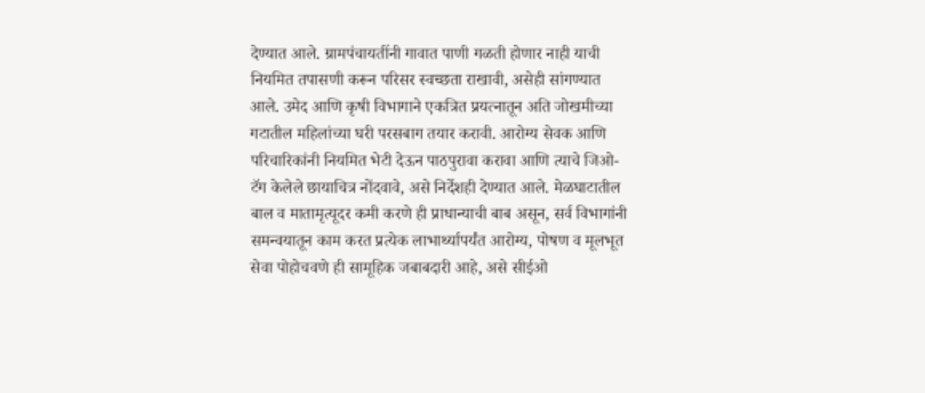देण्यात आले. ग्रामपंचायतींनी गावात पाणी गळती होणार नाही याची नियमित तपासणी करून परिसर स्वच्छता राखावी, असेही सांगण्यात आले. उमेद आणि कृषी विभागाने एकत्रित प्रयत्नातून अति जोखमीच्या गटातील महिलांच्या घरी परसबाग तयार करावी. आरोग्य सेवक आणि परिचारिकांनी नियमित भेटी देऊन पाठपुरावा करावा आणि त्याचे जिओ-टॅग केलेले छायाचित्र नोंदवावे, असे निर्देशही देण्यात आले. मेळघाटातील बाल व मातामृत्यूदर कमी करणे ही प्राधान्याची बाब असून, सर्व विभागांनी समन्वयातून काम करत प्रत्येक लाभार्थ्यापर्यंत आरोग्य, पोषण व मूलभूत सेवा पोहोचवणे ही सामूहिक जबाबदारी आहे, असे सीईओ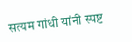सत्यम गांधी यांनी स्पष्ट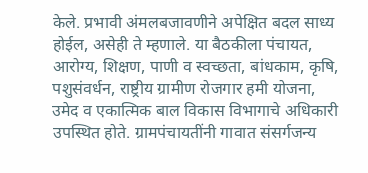केले. प्रभावी अंमलबजावणीने अपेक्षित बदल साध्य होईल, असेही ते म्हणाले. या बैठकीला पंचायत, आरोग्य, शिक्षण, पाणी व स्वच्छता, बांधकाम, कृषि, पशुसंवर्धन, राष्ट्रीय ग्रामीण रोजगार हमी योजना, उमेद व एकात्मिक बाल विकास विभागाचे अधिकारी उपस्थित होते. ग्रामपंचायतींनी गावात संसर्गजन्य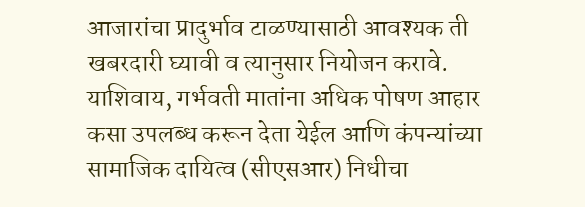आजारांचा प्रादुर्भाव टाळण्यासाठी आवश्यक ती खबरदारी घ्यावी व त्यानुसार नियोजन करावे. याशिवाय, गर्भवती मातांना अधिक पोषण आहार कसा उपलब्ध करून देता येईल आणि कंपन्यांच्या सामाजिक दायित्व (सीएसआर) निधीचा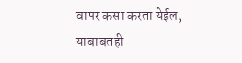वापर कसा करता येईल, याबाबतही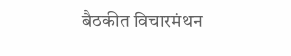बैठकीत विचारमंथन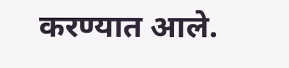करण्यात आले.